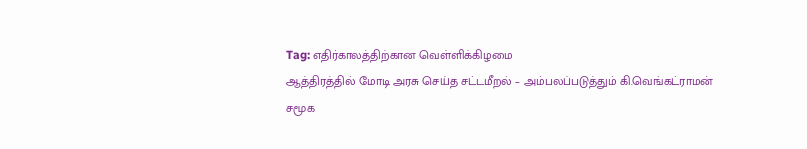Tag: எதிர்காலத்திற்கான வெள்ளிக்கிழமை
ஆத்திரத்தில் மோடி அரசு செய்த சட்டமீறல் – அம்பலப்படுத்தும் கி.வெங்கட்ராமன்
சமூக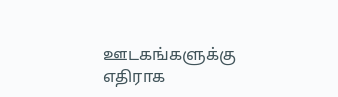ஊடகங்களுக்கு எதிராக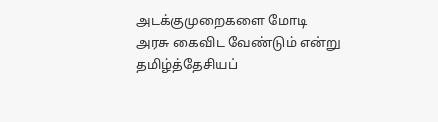அடக்குமுறைகளை மோடி அரசு கைவிட வேண்டும் என்று தமிழ்த்தேசியப்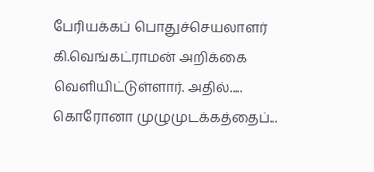பேரியக்கப் பொதுச்செயலாளர் கி.வெங்கட்ராமன் அறிக்கை வெளியிட்டுள்ளார். அதில்..... கொரோனா முழுமுடக்கத்தைப்...